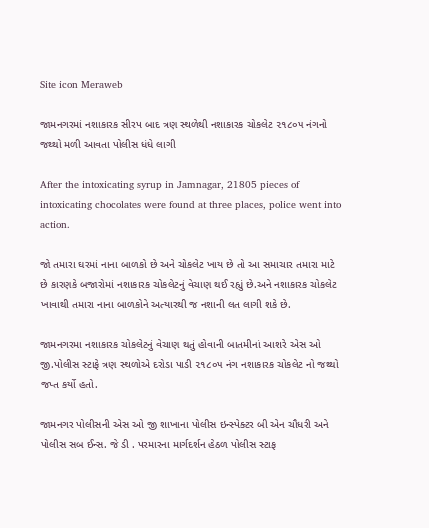Site icon Meraweb

જામનગરમાં નશાકારક સીરપ બાદ ત્રણ સ્થળેથી નશાકારક ચોકલેટ ૨૧૮૦૫ નંગનો જથ્થો મળી આવતા પોલીસ ધંધે લાગી

After the intoxicating syrup in Jamnagar, 21805 pieces of intoxicating chocolates were found at three places, police went into action.

જો તમારા ઘરમાં નાના બાળકો છે અને ચોકલેટ ખાય છે તો આ સમાચાર તમારા માટે છે કારણકે બજારોમાં નશાકારક ચોકલેટનું વેચાણ થઈ રહ્યું છે.અને નશાકારક ચોકલેટ ખાવાથી તમારા નાના બાળકોને અત્યારથી જ નશાની લત લાગી શકે છે.

જામનગરમા નશાકારક ચોકલેટનું વેચાણ થતું હોવાની બાતમીનાં આશરે એસ ઓ જી.પોલીસ સ્ટાફે ત્રણ સ્થળોએ દરોડા પાડી ૨૧૮૦૫ નંગ નશાકારક ચોકલેટ નો જથ્થો જપ્ત કર્યો હતો.

જામનગર પોલીસની એસ ઓ જી શાખાના પોલીસ ઇન્સ્પેક્ટર બી એન ચૌધરી અને પોલીસ સબ ઈન્સ. જે ડી . પરમારના માર્ગદર્શન હેઠળ પોલીસ સ્ટાફ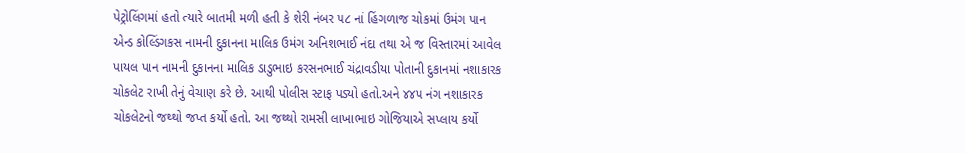પેટ્રોલિંગમાં હતો ત્યારે બાતમી મળી હતી કે શેરી નંબર ૫૮ નાં હિંગળાજ ચોકમાં ઉમંગ પાન એન્ડ કોલ્ડિંગકસ નામની દુકાનના માલિક ઉમંગ અનિશભાઈ નંદા તથા એ જ વિસ્તારમાં આવેલ પાયલ પાન નામની દુકાનના માલિક ડાડુભાઇ કરસનભાઈ ચંદ્રાવડીયા પોતાની દુકાનમાં નશાકારક ચોકલેટ રાખી તેનું વેચાણ કરે છે. આથી પોલીસ સ્ટાફ પડ્યો હતો.અને ૪૪૫ નંગ નશાકારક ચોકલેટનો જથ્થો જપ્ત કર્યો હતો. આ જથ્થો રામસી લાખાભાઇ ગોજિયાએ સપ્લાય કર્યો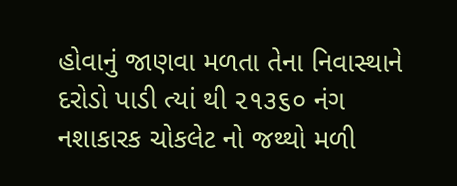હોવાનું જાણવા મળતા તેના નિવાસ્થાને દરોડો પાડી ત્યાં થી ૨૧૩૬૦ નંગ નશાકારક ચોકલેટ નો જથ્થો મળી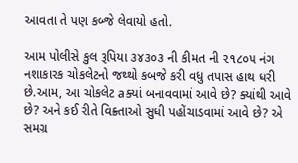આવતા તે પણ કબ્જે લેવાયો હતો.

આમ પોલીસે કુલ રૂપિયા ૩૪૩૦૩ ની કીમત ની ૨૧૮૦૫ નંગ નશાકારક ચોકલેટનો જથ્થો કબજે કરી વધુ તપાસ હાથ ધરી છે.આમ, આ ચોકલેટ aક્યાં બનાવવામાં આવે છે? ક્યાંથી આવે છે? અને કઈ રીતે વિક્ર્તાઓ સુધી પહોંચાડવામાં આવે છે? એ સમગ્ર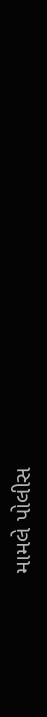મામલે પોલીસ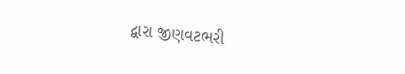દ્વારા જીણવટભરી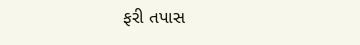ફરી તપાસ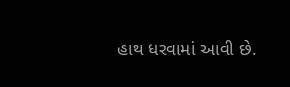હાથ ધરવામાં આવી છે.